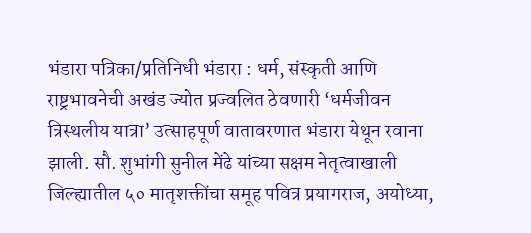भंडारा पत्रिका/प्रतिनिधी भंडारा : धर्म, संस्कृती आणि राष्ट्रभावनेची अखंड ज्योत प्रज्वलित ठेवणारी ‘धर्मजीवन त्रिस्थलीय यात्रा’ उत्साहपूर्ण वातावरणात भंडारा येथून रवाना झाली. सौ. शुभांगी सुनील मेंढे यांच्या सक्षम नेतृत्वाखाली जिल्ह्यातील ५० मातृशक्तींचा समूह पवित्र प्रयागराज, अयोध्या,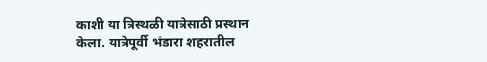काशी या त्रिस्थळी यात्रेसाठी प्रस्थान केला. यात्रेपूर्वी भंडारा शहरातील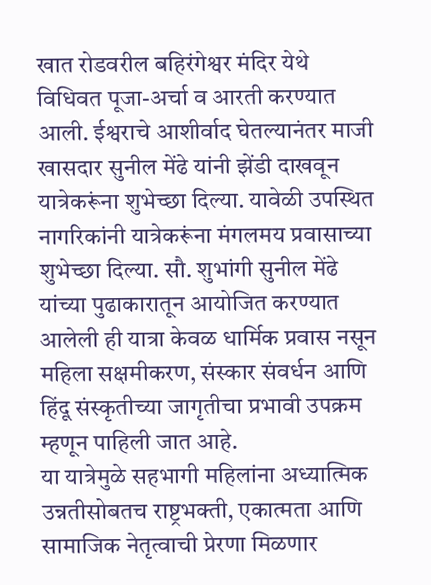खात रोडवरील बहिरंगेश्वर मंदिर येथे विधिवत पूजा-अर्चा व आरती करण्यात आली. ईश्वराचे आशीर्वाद घेतल्यानंतर माजी खासदार सुनील मेंढे यांनी झेंडी दाखवून यात्रेकरूंना शुभेच्छा दिल्या. यावेळी उपस्थित नागरिकांनी यात्रेकरूंना मंगलमय प्रवासाच्या शुभेच्छा दिल्या. सौ. शुभांगी सुनील मेंढे यांच्या पुढाकारातून आयोजित करण्यात आलेली ही यात्रा केवळ धार्मिक प्रवास नसून महिला सक्षमीकरण, संस्कार संवर्धन आणि हिंदू संस्कृतीच्या जागृतीचा प्रभावी उपक्रम म्हणून पाहिली जात आहे.
या यात्रेमुळे सहभागी महिलांना अध्यात्मिक उन्नतीसोबतच राष्ट्रभक्ती, एकात्मता आणि सामाजिक नेतृत्वाची प्रेरणा मिळणार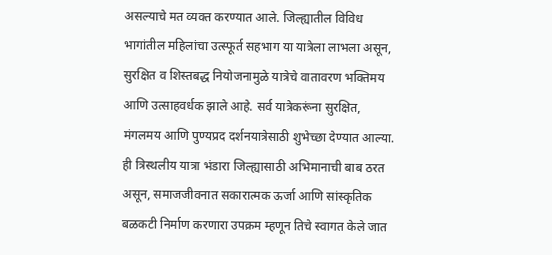असल्याचे मत व्यक्त करण्यात आले. जिल्ह्यातील विविध भागांतील महिलांचा उत्स्फूर्त सहभाग या यात्रेला लाभला असून, सुरक्षित व शिस्तबद्ध नियोजनामुळे यात्रेचे वातावरण भक्तिमय आणि उत्साहवर्धक झाले आहे. सर्व यात्रेकरूंना सुरक्षित, मंगलमय आणि पुण्यप्रद दर्शनयात्रेसाठी शुभेच्छा देण्यात आल्या. ही त्रिस्थलीय यात्रा भंडारा जिल्ह्यासाठी अभिमानाची बाब ठरत असून, समाजजीवनात सकारात्मक ऊर्जा आणि सांस्कृतिक बळकटी निर्माण करणारा उपक्रम म्हणून तिचे स्वागत केले जात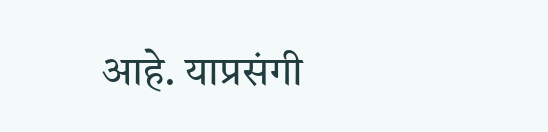आहे. याप्रसंगी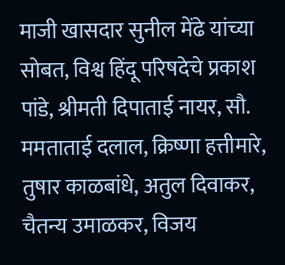माजी खासदार सुनील मेंढे यांच्या सोबत, विश्व हिंदू परिषदेचे प्रकाश पांडे, श्रीमती दिपाताई नायर, सौ. ममताताई दलाल, क्रिष्णा हत्तीमारे, तुषार काळबांधे, अतुल दिवाकर, चैतन्य उमाळकर, विजय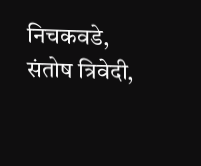निचकवडे, संतोष त्रिवेदी,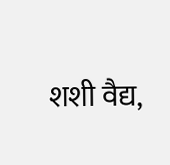शशी वैद्य,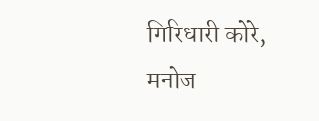गिरिधारी कोरे, मनोज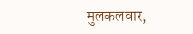मुलकलवार,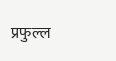प्रफुल्ल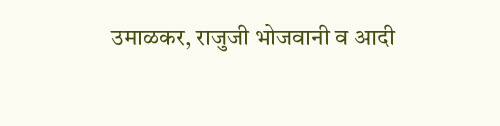उमाळकर, राजुजी भोजवानी व आदी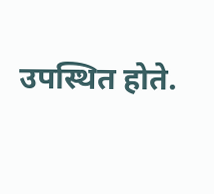उपस्थित होते.